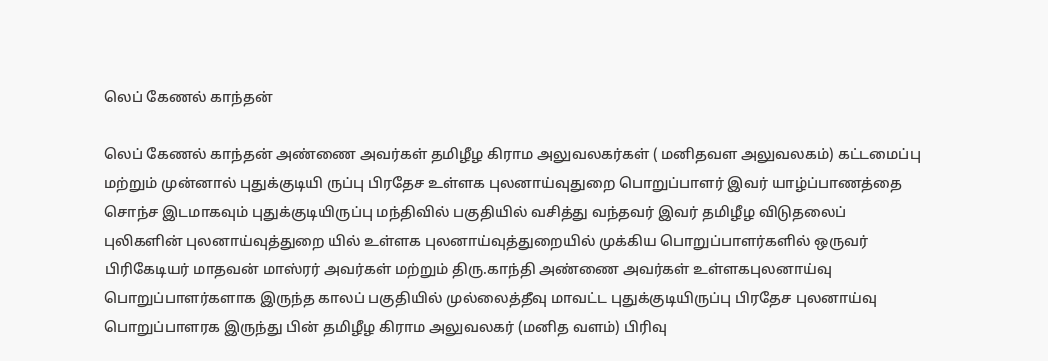லெப் கேணல் காந்தன்

லெப் கேணல் காந்தன் அண்ணை அவர்கள் தமிழீழ கிராம அலுவலகர்கள் ( மனிதவள அலுவலகம்) கட்டமைப்பு மற்றும் முன்னால் புதுக்குடியி ருப்பு பிரதேச உள்ளக புலனாய்வுதுறை பொறுப்பாளர் இவர் யாழ்ப்பாணத்தை சொந்ச இடமாகவும் புதுக்குடியிருப்பு மந்திவில் பகுதியில் வசித்து வந்தவர் இவர் தமிழீழ விடுதலைப் புலிகளின் புலனாய்வுத்துறை யில் உள்ளக புலனாய்வுத்துறையில் முக்கிய பொறுப்பாளர்களில் ஒருவர் பிரிகேடியர் மாதவன் மாஸ்ரர் அவர்கள் மற்றும் திரு.காந்தி அண்ணை அவர்கள் உள்ளகபுலனாய்வு பொறுப்பாளர்களாக இருந்த காலப் பகுதியில் முல்லைத்தீவு மாவட்ட புதுக்குடியிருப்பு பிரதேச புலனாய்வு பொறுப்பாளரக இருந்து பின் தமிழீழ கிராம அலுவலகர் (மனித வளம்) பிரிவு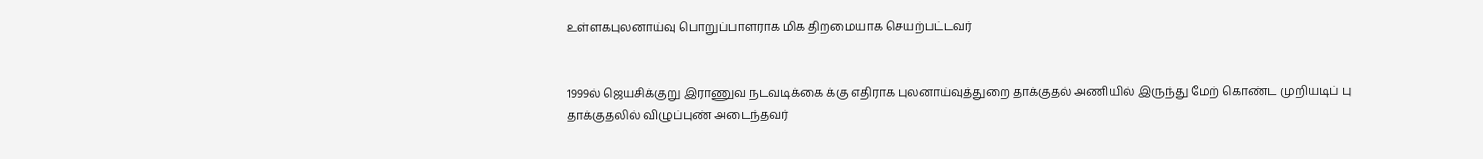உள்ளகபுலனாய்வு பொறுப்பாளராக மிக திறமையாக செயற்பட்டவர்


1999ல் ஜெயசிக்குறு இராணுவ நடவடிக்கை க்கு எதிராக புலனாய்வுத்துறை தாக்குதல் அணியில் இருந்து மேற் கொண்ட முறியடிப் பு தாக்குதலில் விழுப்புண் அடைந்தவர்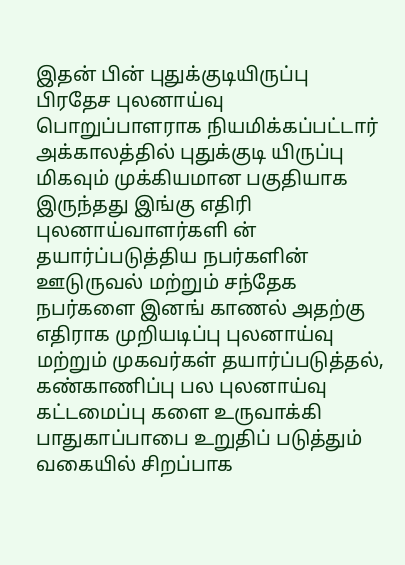இதன் பின் புதுக்குடியிருப்பு பிரதேச புலனாய்வு பொறுப்பாளராக நியமிக்கப்பட்டார் அக்காலத்தில் புதுக்குடி யிருப்பு மிகவும் முக்கியமான பகுதியாக இருந்தது இங்கு எதிரி புலனாய்வாளர்களி ன் தயார்ப்படுத்திய நபர்களின் ஊடுருவல் மற்றும் சந்தேக நபர்களை இனங் காணல் அதற்கு எதிராக முறியடிப்பு புலனாய்வு மற்றும் முகவர்கள் தயார்ப்படுத்தல், கண்காணிப்பு பல புலனாய்வு கட்டமைப்பு களை உருவாக்கி பாதுகாப்பாபை உறுதிப் படுத்தும் வகையில் சிறப்பாக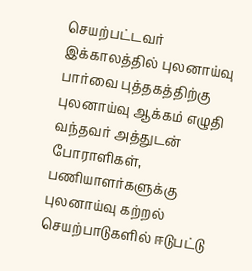செயற்பட்டவர்
இக்காலத்தில் புலனாய்வு பார்வை புத்தகத்திற்கு புலனாய்வு ஆக்கம் எழுதி வந்தவர் அத்துடன் போராளிகள், பணியாளர்களுக்கு புலனாய்வு கற்றல் செயற்பாடுகளில் ஈடுபட்டு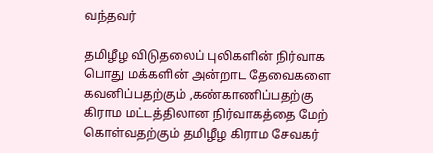வந்தவர்

தமிழீழ விடுதலைப் புலிகளின் நிர்வாக பொது மக்களின் அன்றாட தேவைகளை கவனிப்பதற்கும் ,கண்காணிப்பதற்கு கிராம மட்டத்திலான நிர்வாகத்தை மேற் கொள்வதற்கும் தமிழீழ கிராம சேவகர்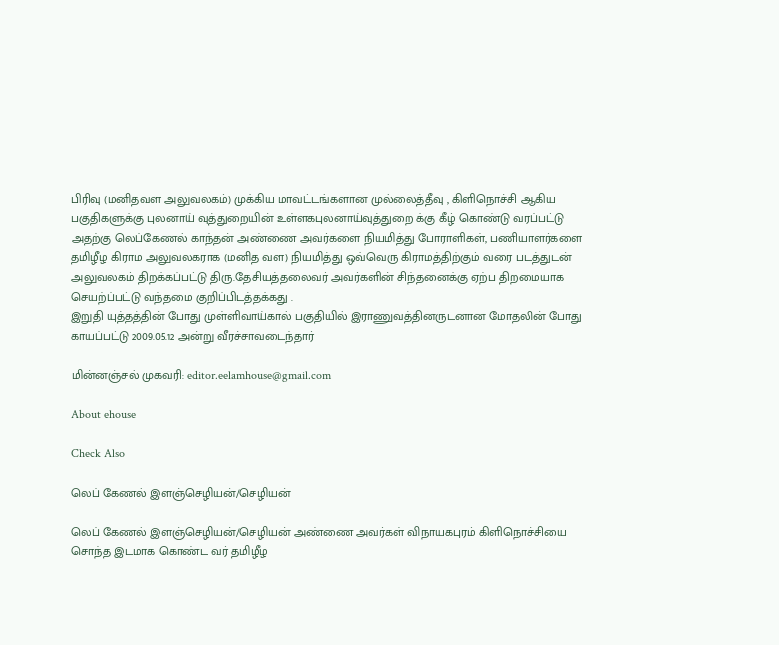பிரிவு (மனிதவள அலுவலகம்) முக்கிய மாவட்டங்களான முல்லைத்தீவு , கிளிநொச்சி ஆகிய பகுதிகளுக்கு புலனாய் வுத்துறையின் உள்ளகபுலனாய்வுத்துறை க்கு கீழ் கொண்டு வரப்பட்டு அதற்கு லெப்கேணல் காந்தன் அண்ணை அவர்களை நியமித்து போராளிகள், பணியாளர்களை தமிழீழ கிராம அலுவலகராக (மனித வள) நியமித்து ஒவ்வெரு கிராமத்திற்கும் வரை படத்துடன் அலுவலகம் திறக்கப்பட்டு திரு.தேசியத்தலைவர் அவர்களின் சிந்தனைக்கு ஏற்ப திறமையாக செயற்ப்பட்டு வந்தமை குறிப்பிடத்தக்கது .
இறுதி யுத்தத்தின் போது முள்ளிவாய்கால் பகுதியில் இராணுவத்தினருடனான மோதலின் போது காயப்பட்டு 2009.05.12 அன்று வீரச்சாவடைந்தார்

மின்னஞ்சல் முகவரி: editor.eelamhouse@gmail.com

About ehouse

Check Also

லெப் கேணல் இளஞ்செழியன்/செழியன்

லெப் கேணல் இளஞ்செழியன்/செழியன் அண்ணை அவர்கள் விநாயகபுரம் கிளிநொச்சியை சொந்த இடமாக கொண்ட வர் தமிழீழ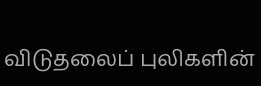விடுதலைப் புலிகளின்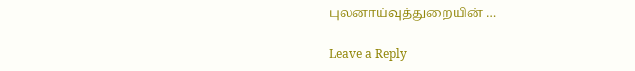புலனாய்வுத்துறையின் …

Leave a Reply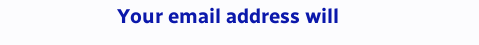Your email address will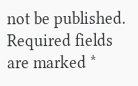not be published. Required fields are marked *